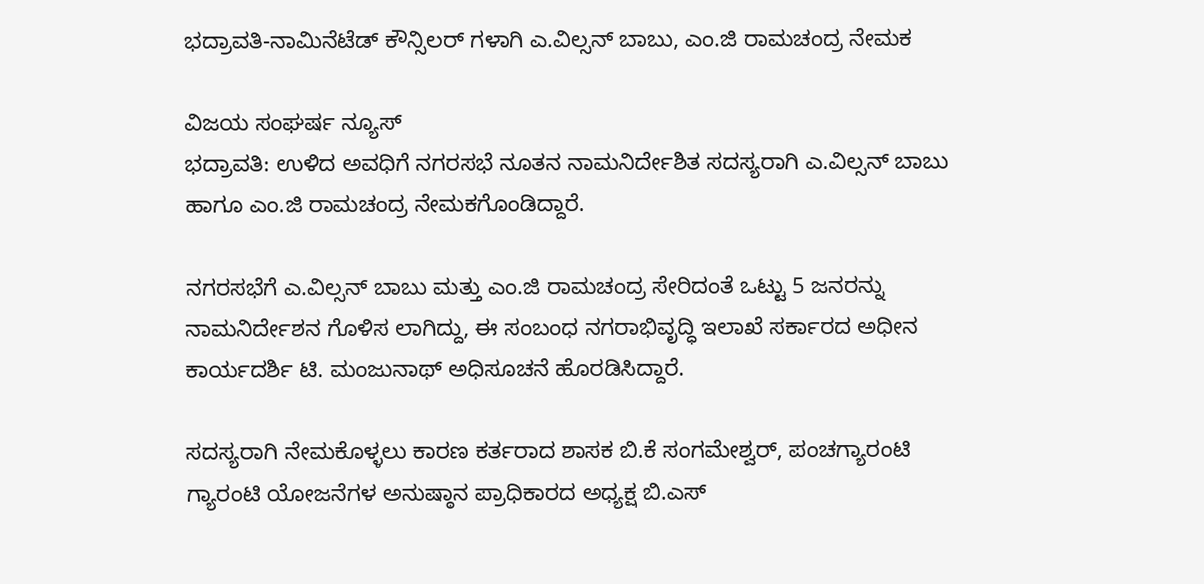ಭದ್ರಾವತಿ-ನಾಮಿನೆಟೆಡ್ ಕೌನ್ಸಿಲರ್ ಗಳಾಗಿ ಎ.ವಿಲ್ಸನ್ ಬಾಬು, ಎಂ.ಜಿ ರಾಮಚಂದ್ರ ನೇಮಕ

ವಿಜಯ ಸಂಘರ್ಷ ನ್ಯೂಸ್
ಭದ್ರಾವತಿ: ಉಳಿದ ಅವಧಿಗೆ ನಗರಸಭೆ ನೂತನ ನಾಮನಿರ್ದೇಶಿತ ಸದಸ್ಯರಾಗಿ ಎ.ವಿಲ್ಸನ್ ಬಾಬು ಹಾಗೂ ಎಂ.ಜಿ ರಾಮಚಂದ್ರ ನೇಮಕಗೊಂಡಿದ್ದಾರೆ.

ನಗರಸಭೆಗೆ ಎ.ವಿಲ್ಸನ್ ಬಾಬು ಮತ್ತು ಎಂ.ಜಿ ರಾಮಚಂದ್ರ ಸೇರಿದಂತೆ ಒಟ್ಟು 5 ಜನರನ್ನು ನಾಮನಿರ್ದೇಶನ ಗೊಳಿಸ ಲಾಗಿದ್ದು, ಈ ಸಂಬಂಧ ನಗರಾಭಿವೃದ್ಧಿ ಇಲಾಖೆ ಸರ್ಕಾರದ ಅಧೀನ ಕಾರ್ಯದರ್ಶಿ ಟಿ. ಮಂಜುನಾಥ್ ಅಧಿಸೂಚನೆ ಹೊರಡಿಸಿದ್ದಾರೆ.

ಸದಸ್ಯರಾಗಿ ನೇಮಕೊಳ್ಳಲು ಕಾರಣ ಕರ್ತರಾದ ಶಾಸಕ ಬಿ.ಕೆ ಸಂಗಮೇಶ್ವರ್, ಪಂಚಗ್ಯಾರಂಟಿ ಗ್ಯಾರಂಟಿ ಯೋಜನೆಗಳ ಅನುಷ್ಠಾನ ಪ್ರಾಧಿಕಾರದ ಅಧ್ಯಕ್ಷ ಬಿ.ಎಸ್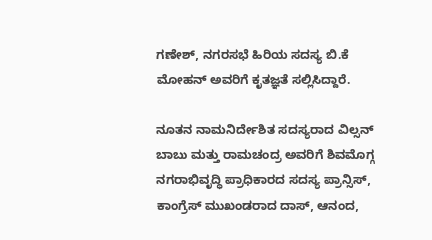ಗಣೇಶ್, ನಗರಸಭೆ ಹಿರಿಯ ಸದಸ್ಯ ಬಿ.ಕೆ ಮೋಹನ್ ಅವರಿಗೆ ಕೃತಜ್ಞತೆ ಸಲ್ಲಿಸಿದ್ದಾರೆ.

ನೂತನ ನಾಮನಿರ್ದೇಶಿತ ಸದಸ್ಯರಾದ ವಿಲ್ಸನ್ ಬಾಬು ಮತ್ತು ರಾಮಚಂದ್ರ ಅವರಿಗೆ ಶಿವಮೊಗ್ಗ ನಗರಾಭಿವೃದ್ಧಿ ಪ್ರಾಧಿಕಾರದ ಸದಸ್ಯ ಪ್ರಾನ್ಸಿಸ್, ಕಾಂಗ್ರೆಸ್ ಮುಖಂಡರಾದ ದಾಸ್, ಆನಂದ,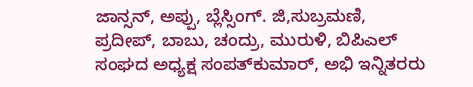ಜಾನ್ಸನ್, ಅಪ್ಪು, ಬ್ಲೆಸ್ಸಿಂಗ್. ಜಿ,ಸುಬ್ರಮಣಿ, ಪ್ರದೀಪ್, ಬಾಬು, ಚಂದ್ರು, ಮುರುಳಿ, ಬಿಪಿಎಲ್ ಸಂಘದ ಅಧ್ಯಕ್ಷ ಸಂಪತ್‌ಕುಮಾರ್, ಅಭಿ ಇನ್ನಿತರರು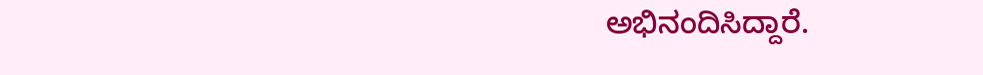ಅಭಿನಂದಿಸಿದ್ದಾರೆ.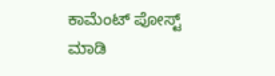ಕಾಮೆಂಟ್‌‌ ಪೋಸ್ಟ್‌ ಮಾಡಿ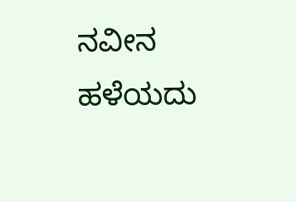ನವೀನ ಹಳೆಯದು